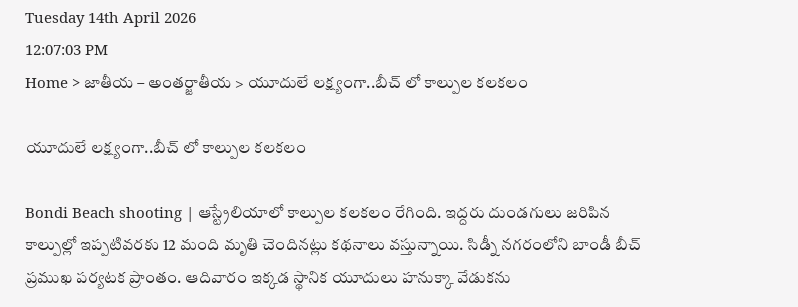Tuesday 14th April 2026
12:07:03 PM
Home > జాతీయ – అంతర్జాతీయ > యూదులే లక్ష్యంగా..బీచ్ లో కాల్పుల కలకలం

యూదులే లక్ష్యంగా..బీచ్ లో కాల్పుల కలకలం

Bondi Beach shooting | ఆస్ట్రేలియాలో కాల్పుల కలకలం రేగింది. ఇద్దరు దుండగులు జరిపిన కాల్పుల్లో ఇప్పటివరకు 12 మంది మృతి చెందినట్లు కథనాలు వస్తున్నాయి. సిడ్నీ నగరంలోని బాండీ బీచ్ ప్రముఖ పర్యటక ప్రాంతం. ఆదివారం ఇక్కడ స్థానిక యూదులు హనుక్కా వేడుకను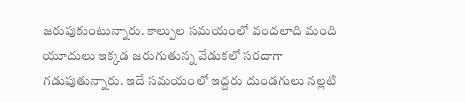జరుపుకుంటున్నారు. కాల్పుల సమయంలో వందలాది మంది యూదులు ఇక్కడ జరుగుతున్న వేడుకలో సరదాగా గడుపుతున్నారు. ఇదే సమయంలో ఇద్దరు దుండగులు నల్లటి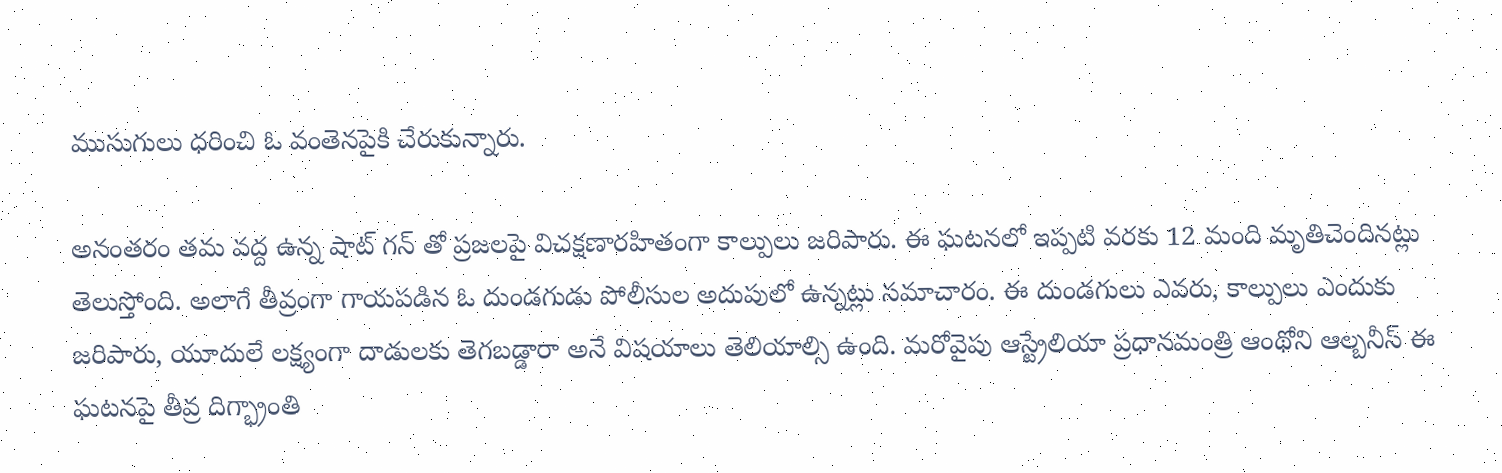ముసుగులు ధరించి ఓ వంతెనపైకి చేరుకున్నారు.

అనంతరం తమ వద్ద ఉన్న షాట్ గన్ తో ప్రజలపై విచక్షణారహితంగా కాల్పులు జరిపారు. ఈ ఘటనలో ఇప్పటి వరకు 12 మంది మృతిచెందినట్లు తెలుస్తోంది. అలాగే తీవ్రంగా గాయపడిన ఓ దుండగుడు పోలీసుల అదుపులో ఉన్నట్లు సమాచారం. ఈ దుండగులు ఎవరు, కాల్పులు ఎందుకు జరిపారు, యూదులే లక్ష్యంగా దాడులకు తెగబడ్డారా అనే విషయాలు తెలియాల్సి ఉంది. మరోవైపు ఆస్ట్రేలియా ప్రధానమంత్రి ఆంథోని ఆల్బనీస్ ఈ ఘటనపై తీవ్ర దిగ్భ్రాంతి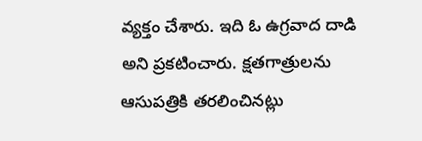వ్యక్తం చేశారు. ఇది ఓ ఉగ్రవాద దాడి అని ప్రకటించారు. క్షతగాత్రులను ఆసుపత్రికి తరలించినట్లు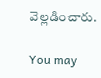వెల్లడించారు.

You may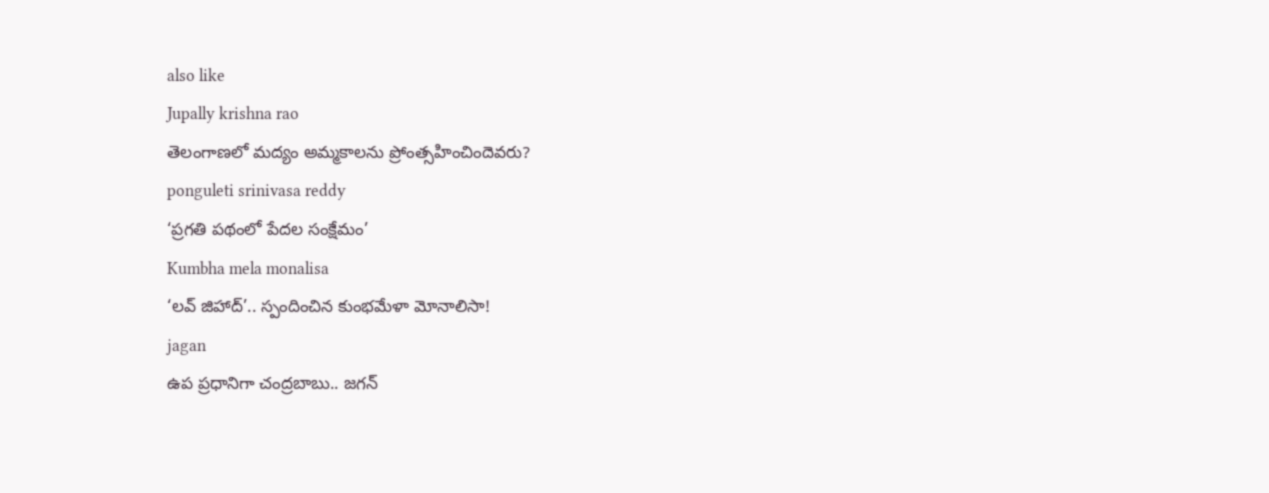also like
Jupally krishna rao
తెలంగాణలో మ‌ద్యం అమ్మ‌కాల‌ను ప్రోంత్స‌హించిందెవ‌రు?
ponguleti srinivasa reddy
‘ప్రగతి పథంలో పేదల సంక్షేమం’
Kumbha mela monalisa
‘లవ్ జిహాద్’.. స్పందించిన కుంభమేళా మోనాలిసా!
jagan
ఉప ప్రధానిగా చంద్రబాబు.. జగన్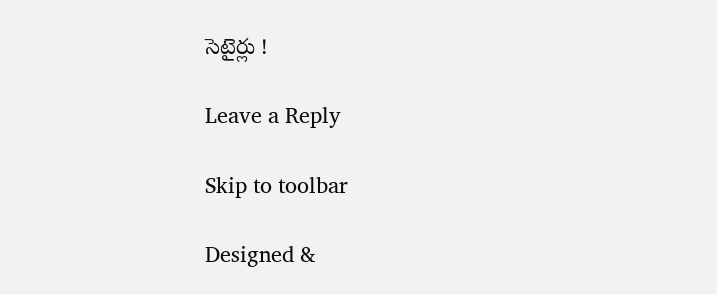సెటైర్లు !

Leave a Reply

Skip to toolbar

Designed &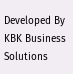Developed By KBK Business Solutions